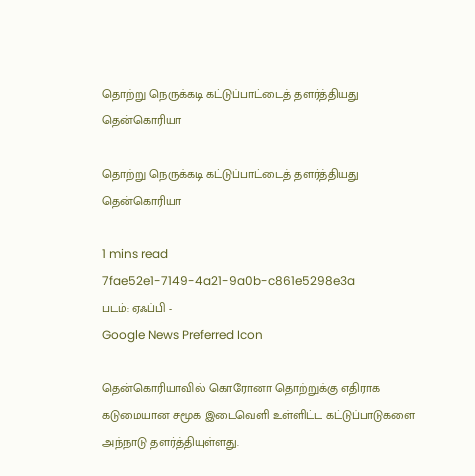தொற்று நெருக்கடி கட்டுப்பாட்டைத் தளர்த்தியது தென்கொரியா

தொற்று நெருக்கடி கட்டுப்பாட்டைத் தளர்த்தியது தென்கொரியா

1 mins read
7fae52e1-7149-4a21-9a0b-c861e5298e3a
படம்: ஏஃப்பி -
Google News Preferred Icon

தென்கொரியாவில் கொரோனா தொற்றுக்கு எதிராக கடுமையான சமூக இடைவெளி உள்ளிட்ட கட்டுப்பாடுகளை அந்நாடு தளர்த்தியுள்ளது.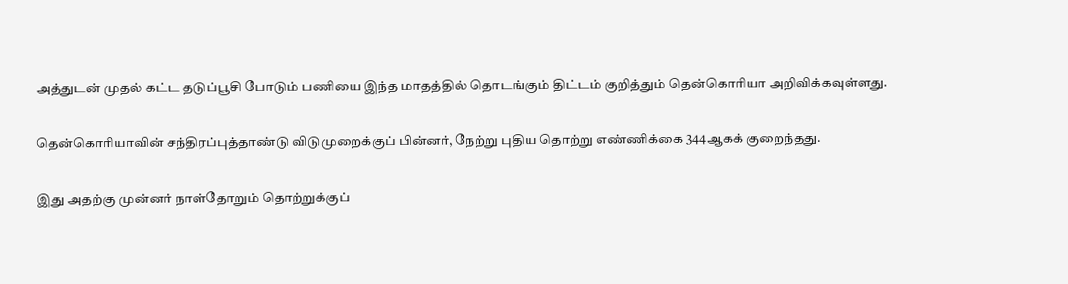அத்துடன் முதல் கட்ட தடுப்பூசி போடும் பணியை இந்த மாதத்தில் தொடங்கும் திட்டம் குறித்தும் தென்கொரியா அறிவிக்கவுள்ளது.

தென்கொரியாவின் சந்திரப்புத்தாண்டு விடுமுறைக்குப் பின்னர், நேற்று புதிய தொற்று எண்ணிக்கை 344ஆகக் குறைந்தது.

இது அதற்கு முன்னர் நாள்தோறும் தொற்றுக்குப்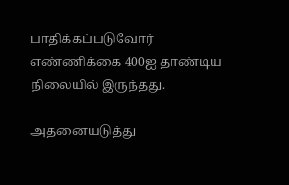பாதிக்கப்படுவோர் எண்ணிக்கை 400ஐ தாண்டிய நிலையில் இருந்தது.

அதனையடுத்து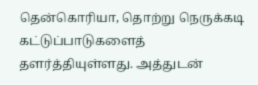தென்கொரியா, தொற்று நெருக்கடி கட்டுப்பாடுகளைத் தளர்த்தியுள்ளது. அத்துடன்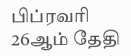பிப்ரவரி 26ஆம் தேதி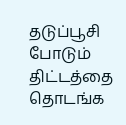தடுப்பூசி போடும் திட்டத்தை தொடங்க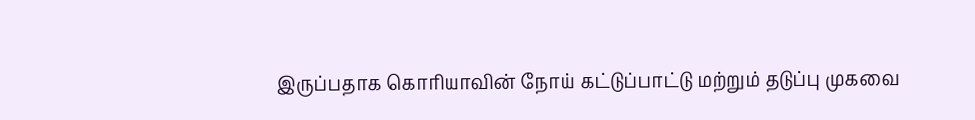இருப்பதாக கொரியாவின் நோய் கட்டுப்பாட்டு மற்றும் தடுப்பு முகவை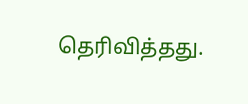தெரிவித்தது.